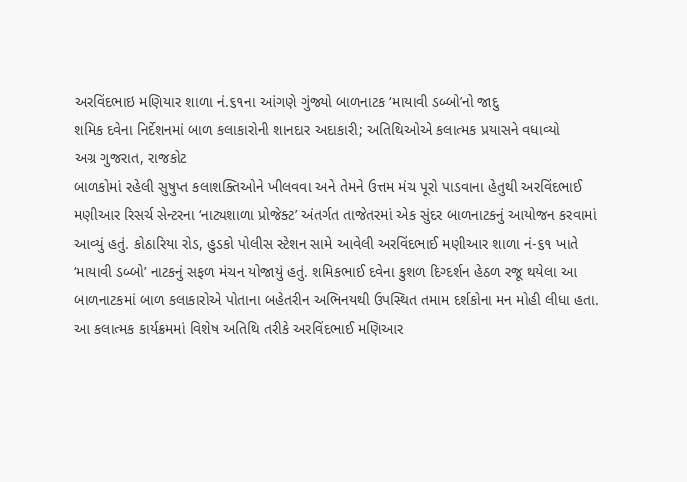અરવિંદભાઇ મણિયાર શાળા નં.૬૧ના આંગણે ગુંજ્યો બાળનાટક ‘માયાવી ડબ્બો’નો જાદુ
શમિક દવેના નિર્દેશનમાં બાળ કલાકારોની શાનદાર અદાકારી; અતિથિઓએ કલાત્મક પ્રયાસને વધાવ્યો
અગ્ર ગુજરાત, રાજકોટ
બાળકોમાં રહેલી સુષુપ્ત કલાશક્તિઓને ખીલવવા અને તેમને ઉત્તમ મંચ પૂરો પાડવાના હેતુથી અરવિંદભાઈ મણીઆર રિસર્ચ સેન્ટરના ‘નાટ્યશાળા પ્રોજેક્ટ’ અંતર્ગત તાજેતરમાં એક સુંદર બાળનાટકનું આયોજન કરવામાં આવ્યું હતું. કોઠારિયા રોડ, હુડકો પોલીસ સ્ટેશન સામે આવેલી અરવિંદભાઈ મણીઆર શાળા નં-૬૧ ખાતે ‘માયાવી ડબ્બો’ નાટકનું સફળ મંચન યોજાયું હતું. શમિકભાઈ દવેના કુશળ દિગ્દર્શન હેઠળ રજૂ થયેલા આ બાળનાટકમાં બાળ કલાકારોએ પોતાના બહેતરીન અભિનયથી ઉપસ્થિત તમામ દર્શકોના મન મોહી લીધા હતા.
આ કલાત્મક કાર્યક્રમમાં વિશેષ અતિથિ તરીકે અરવિંદભાઈ મણિઆર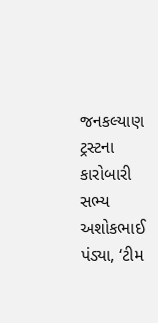જનકલ્યાણ ટ્રસ્ટના કારોબારી સભ્ય અશોકભાઈ પંડ્યા, ‘ટીમ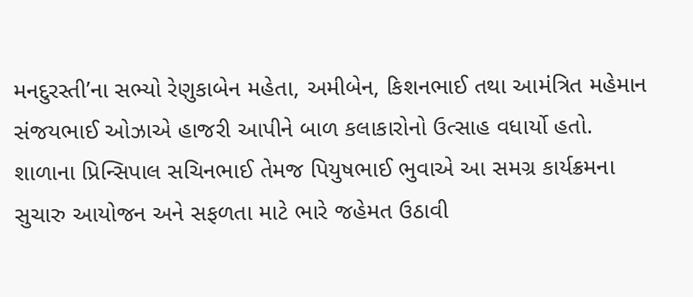મનદુરસ્તી’ના સભ્યો રેણુકાબેન મહેતા, અમીબેન, કિશનભાઈ તથા આમંત્રિત મહેમાન સંજયભાઈ ઓઝાએ હાજરી આપીને બાળ કલાકારોનો ઉત્સાહ વધાર્યો હતો.
શાળાના પ્રિન્સિપાલ સચિનભાઈ તેમજ પિયુષભાઈ ભુવાએ આ સમગ્ર કાર્યક્રમના સુચારુ આયોજન અને સફળતા માટે ભારે જહેમત ઉઠાવી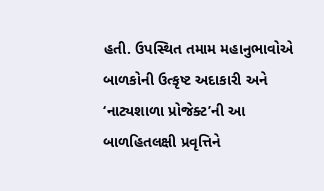હતી. ઉપસ્થિત તમામ મહાનુભાવોએ બાળકોની ઉત્કૃષ્ટ અદાકારી અને ‘નાટ્યશાળા પ્રોજેક્ટ’ની આ બાળહિતલક્ષી પ્રવૃત્તિને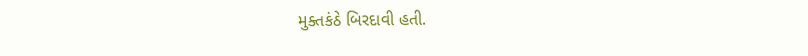મુક્તકંઠે બિરદાવી હતી.